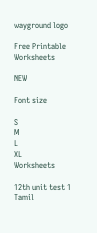wayground logo

Free Printable Worksheets

NEW

Font size

S
M
L
XL
Worksheets

12th unit test 1 Tamil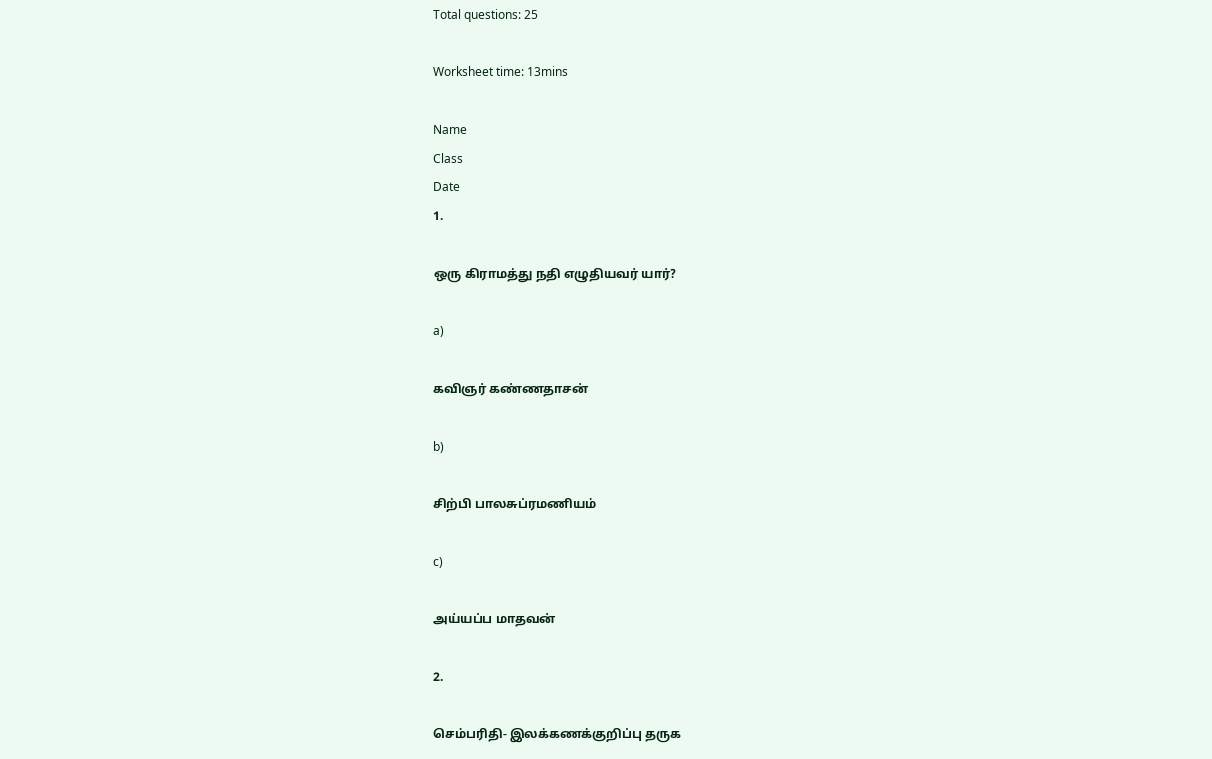Total questions: 25

Worksheet time: 13mins

Name
Class
Date
1.

ஒரு கிராமத்து நதி எழுதியவர் யார்?

a)

கவிஞர் கண்ணதாசன்

b)

சிற்பி பாலசுப்ரமணியம்

c)

அய்யப்ப மாதவன்

2.

செம்பரிதி- இலக்கணக்குறிப்பு தருக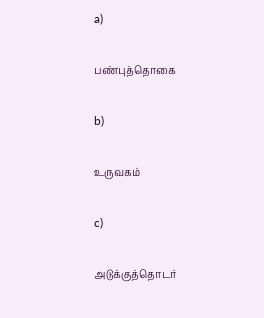a)

பண்புத்தொகை

b)

உருவகம்

c)

அடுக்குத்தொடர்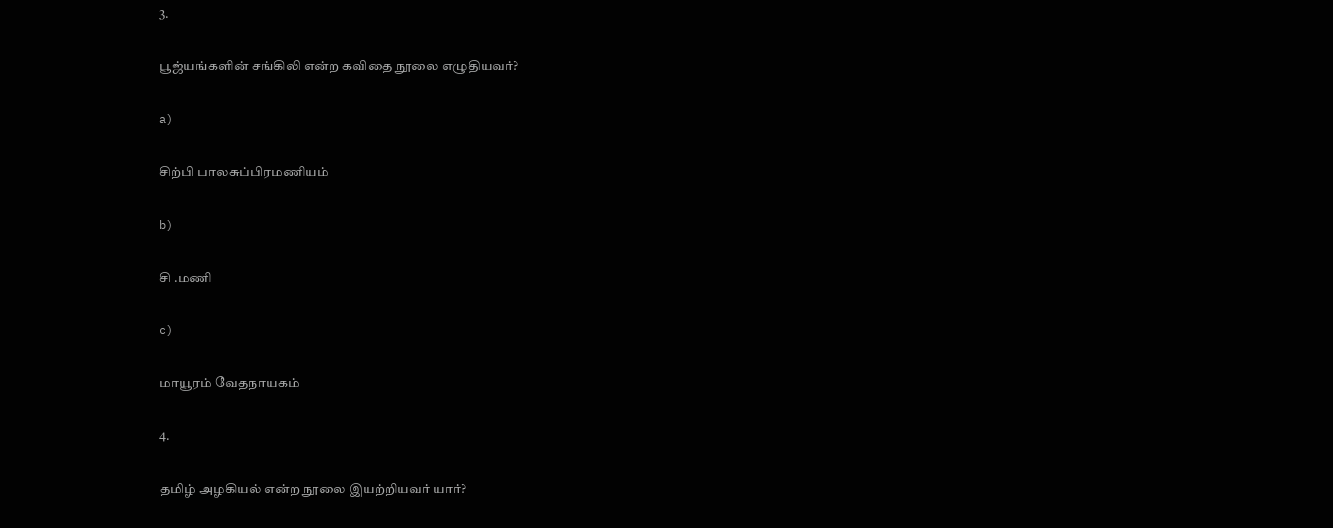3.

பூஜ்யங்களின் சங்கிலி என்ற கவிதை நூலை எழுதியவர்?

a)

சிற்பி பாலசுப்பிரமணியம்

b)

சி .மணி

c)

மாயூரம் வேதநாயகம்

4.

தமிழ் அழகியல் என்ற நூலை இயற்றியவர் யார்?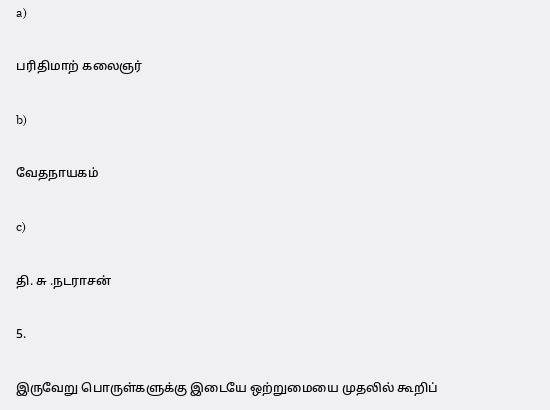a)

பரிதிமாற் கலைஞர்

b)

வேதநாயகம்

c)

தி. சு .நடராசன்

5.

இருவேறு பொருள்களுக்கு இடையே ஒற்றுமையை முதலில் கூறிப்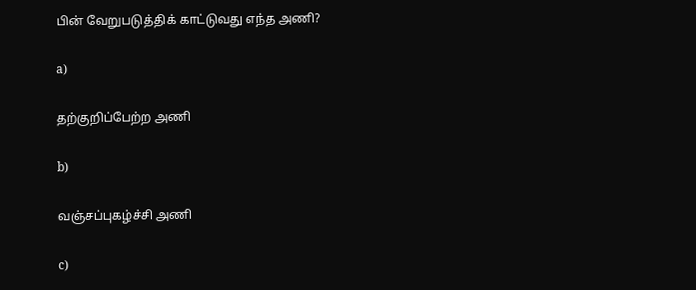பின் வேறுபடுத்திக் காட்டுவது எந்த அணி?

a)

தற்குறிப்பேற்ற அணி

b)

வஞ்சப்புகழ்ச்சி அணி

c)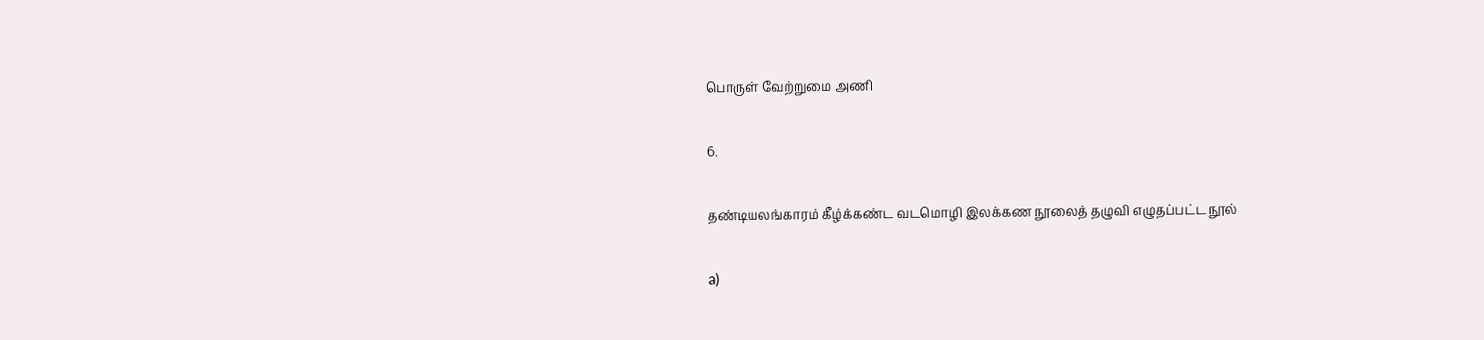பொருள் வேற்றுமை அணி

6.

தண்டியலங்காரம் கீழ்க்கண்ட வடமொழி இலக்கண நூலைத் தழுவி எழுதப்பட்ட நூல்

a)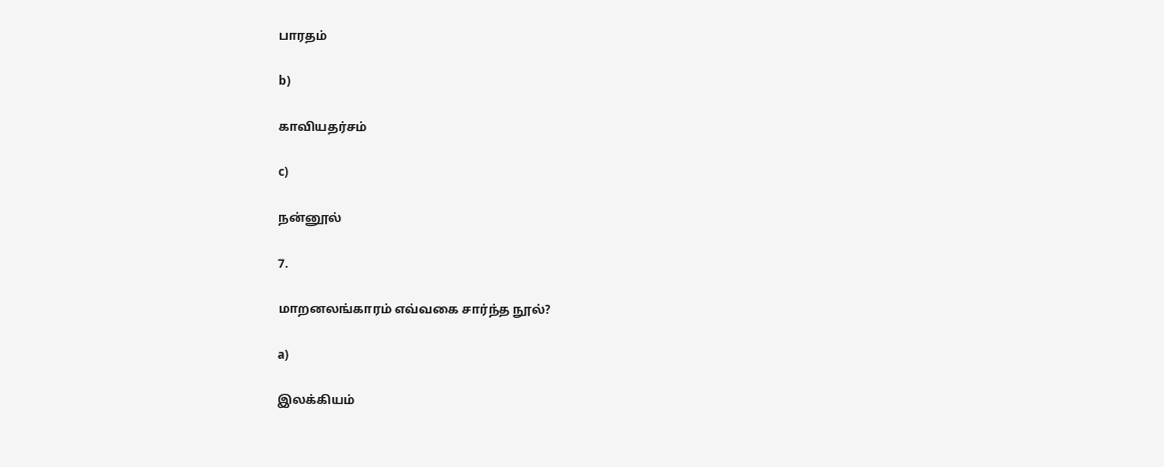பாரதம்

b)

காவியதர்சம்

c)

நன்னூல்

7.

மாறனலங்காரம் எவ்வகை சார்ந்த நூல்?

a)

இலக்கியம்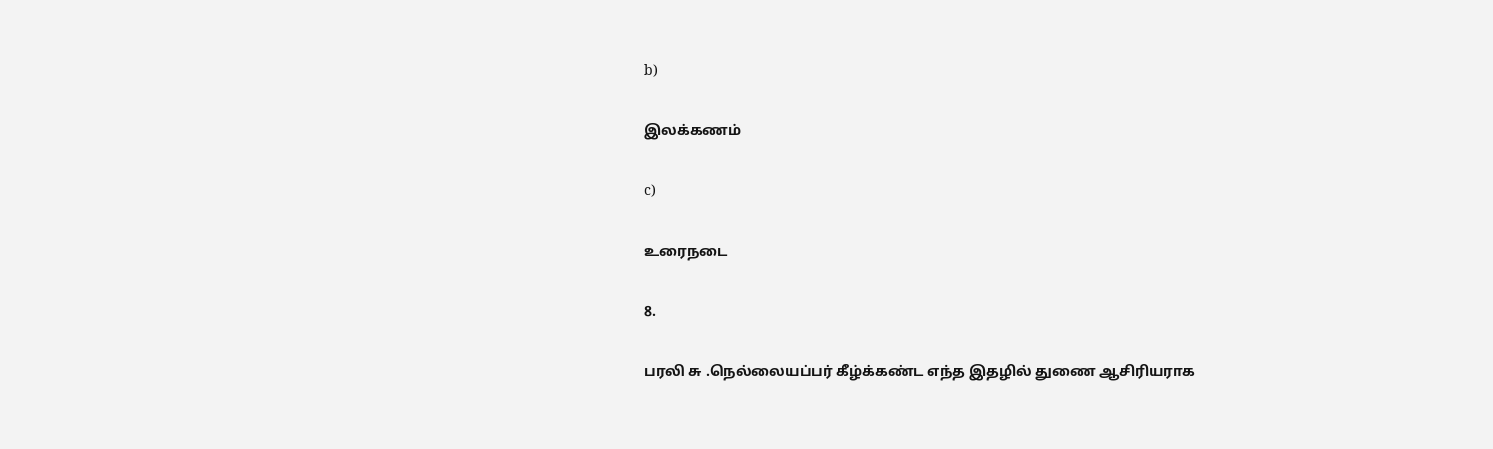b)

இலக்கணம்

c)

உரைநடை

8.

பரலி சு .நெல்லையப்பர் கீழ்க்கண்ட எந்த இதழில் துணை ஆசிரியராக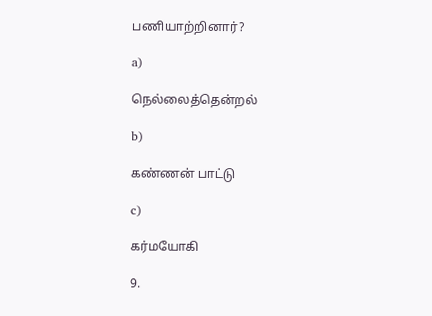பணியாற்றினார்?

a)

நெல்லைத்தென்றல்

b)

கண்ணன் பாட்டு

c)

கர்மயோகி

9.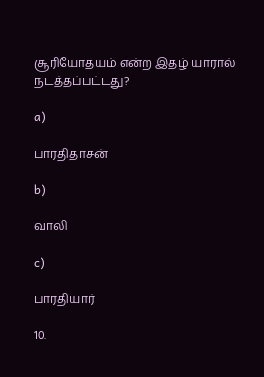சூரியோதயம் என்ற இதழ் யாரால் நடத்தப்பட்டது?

a)

பாரதிதாசன்

b)

வாலி

c)

பாரதியார்

10.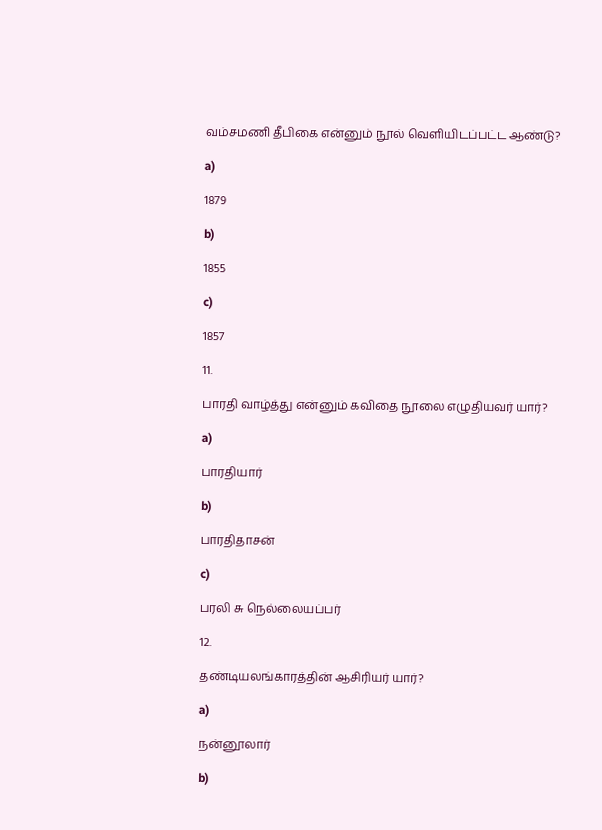வம்சமணி தீபிகை என்னும் நூல் வெளியிடப்பட்ட ஆண்டு?

a)

1879

b)

1855

c)

1857

11.

பாரதி வாழ்த்து என்னும் கவிதை நூலை எழுதியவர் யார்?

a)

பாரதியார்

b)

பாரதிதாசன்

c)

பரலி சு நெல்லையப்பர்

12.

தண்டியலங்காரத்தின் ஆசிரியர் யார்?

a)

நன்னூலார்

b)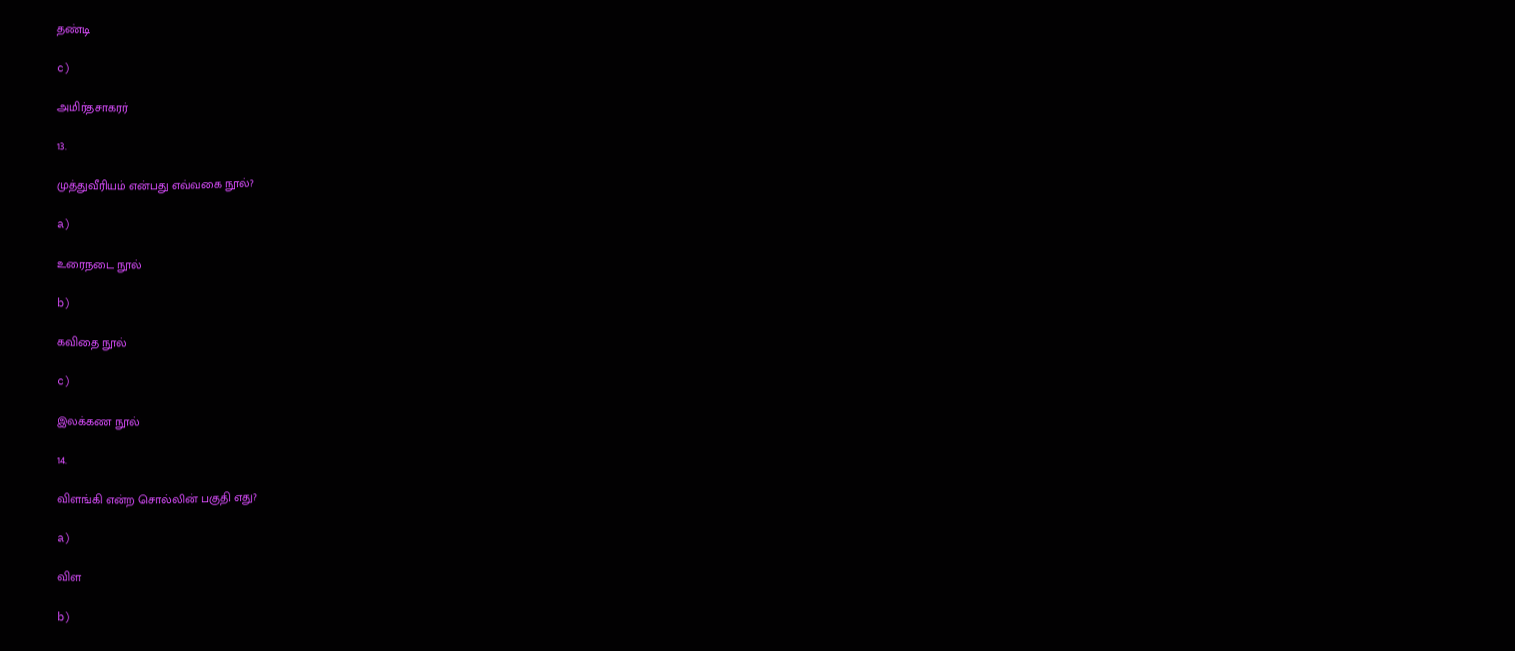தண்டி

c)

அமிர்தசாகரர்

13.

முத்துவீரியம் என்பது எவ்வகை நூல்?

a)

உரைநடை நூல்

b)

கவிதை நூல்

c)

இலக்கண நூல்

14.

விளங்கி என்ற சொல்லின் பகுதி எது?

a)

விள

b)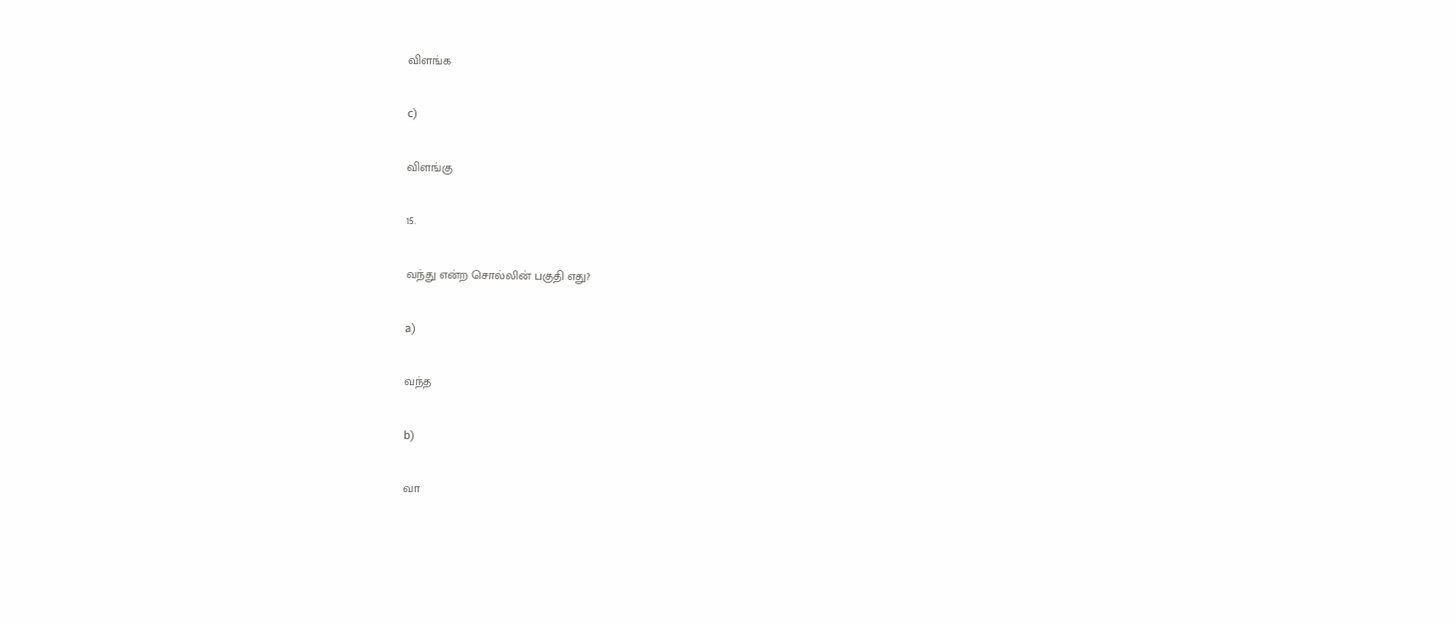விளங்க

c)

விளங்கு

15.

வந்து என்ற சொல்லின் பகுதி எது?

a)

வந்த

b)

வா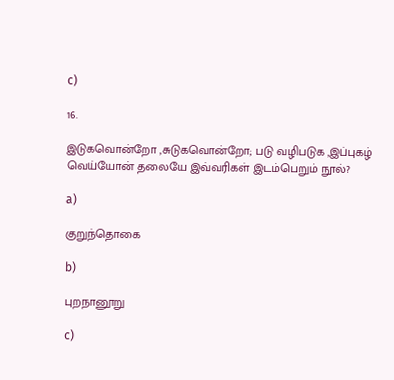c)

16.

இடுகவொன்றோ ,சுடுகவொன்றோ; படு வழிபடுக ,இப்புகழ் வெய்யோன் தலையே இவ்வரிகள் இடம்பெறும் நூல்?

a)

குறுந்தொகை

b)

புறநானூறு

c)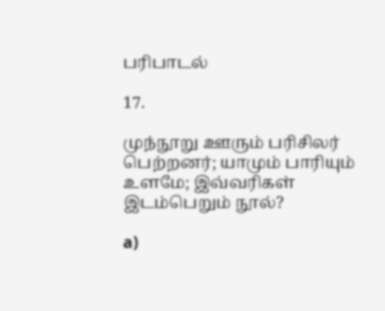பரிபாடல்

17.

முந்நூறு ஊரும் பரிசிலர் பெற்றனர்; யாமும் பாரியும் உளமே; இவ்வரிகள் இடம்பெறும் நூல்?

a)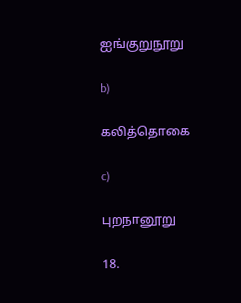ஐங்குறுநூறு

b)

கலித்தொகை

c)

புறநானூறு

18.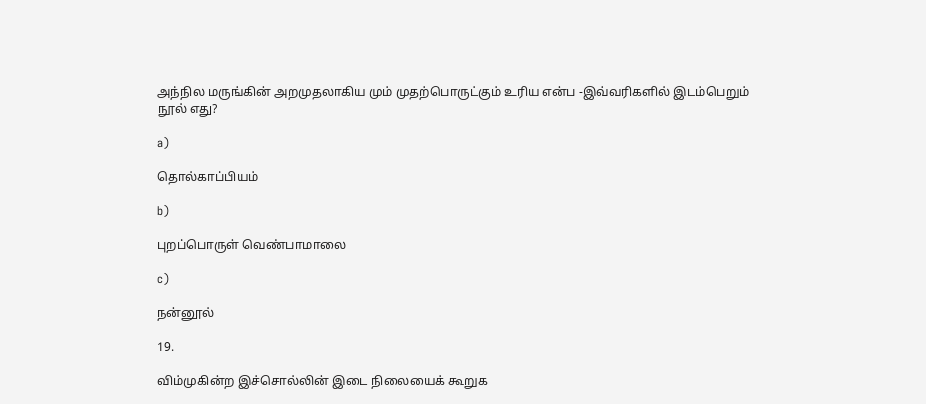அந்நில மருங்கின் அறமுதலாகிய மும் முதற்பொருட்கும் உரிய என்ப -இவ்வரிகளில் இடம்பெறும் நூல் எது?

a)

தொல்காப்பியம்

b)

புறப்பொருள் வெண்பாமாலை

c)

நன்னூல்

19.

விம்முகின்ற இச்சொல்லின் இடை நிலையைக் கூறுக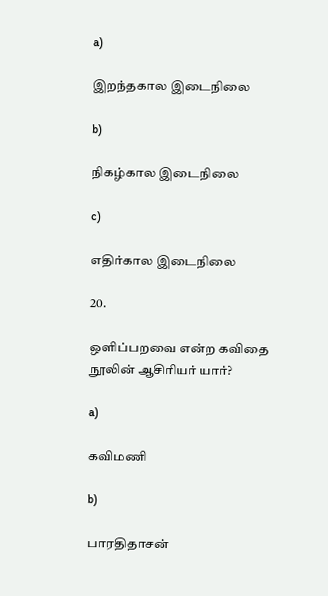a)

இறந்தகால இடைநிலை

b)

நிகழ்கால இடைநிலை

c)

எதிர்கால இடைநிலை

20.

ஒளிப்பறவை என்ற கவிதை நூலின் ஆசிரியர் யார்?

a)

கவிமணி

b)

பாரதிதாசன்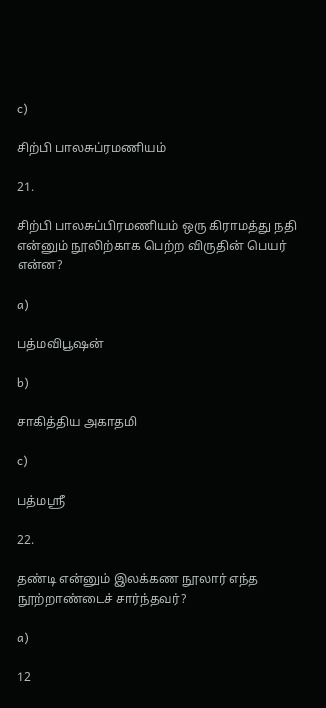c)

சிற்பி பாலசுப்ரமணியம்

21.

சிற்பி பாலசுப்பிரமணியம் ஒரு கிராமத்து நதி என்னும் நூலிற்காக பெற்ற விருதின் பெயர் என்ன?

a)

பத்மவிபூஷன்

b)

சாகித்திய அகாதமி

c)

பத்மஸ்ரீ

22.

தண்டி என்னும் இலக்கண நூலார் எந்த நூற்றாண்டைச் சார்ந்தவர்?

a)

12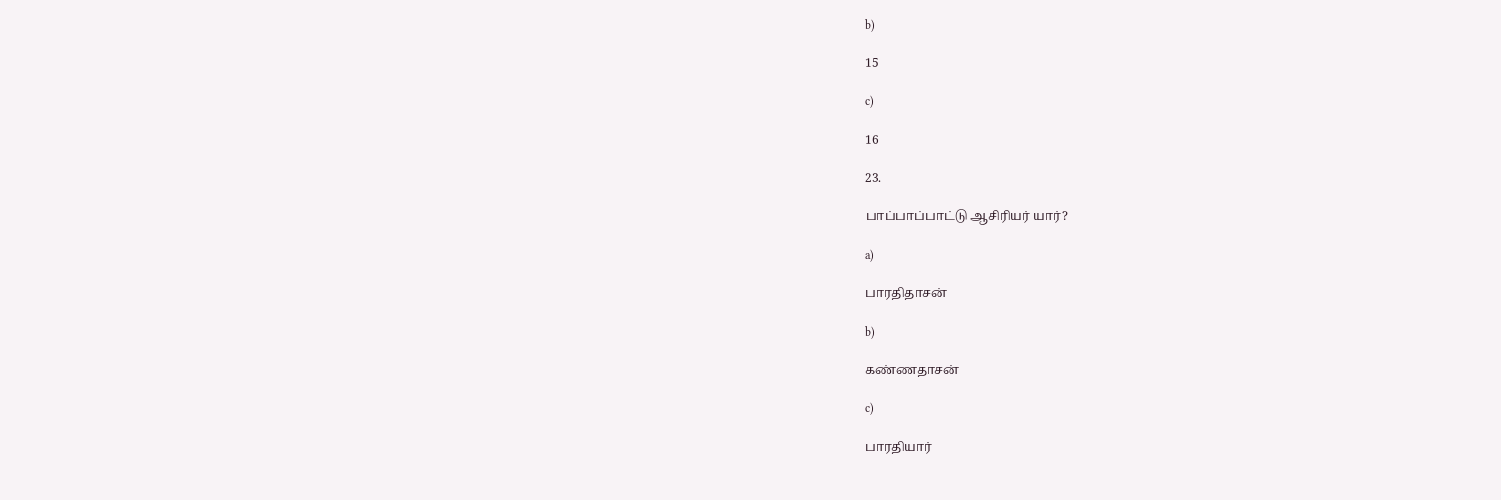b)

15

c)

16

23.

பாப்பாப்பாட்டு ஆசிரியர் யார்?

a)

பாரதிதாசன்

b)

கண்ணதாசன்

c)

பாரதியார்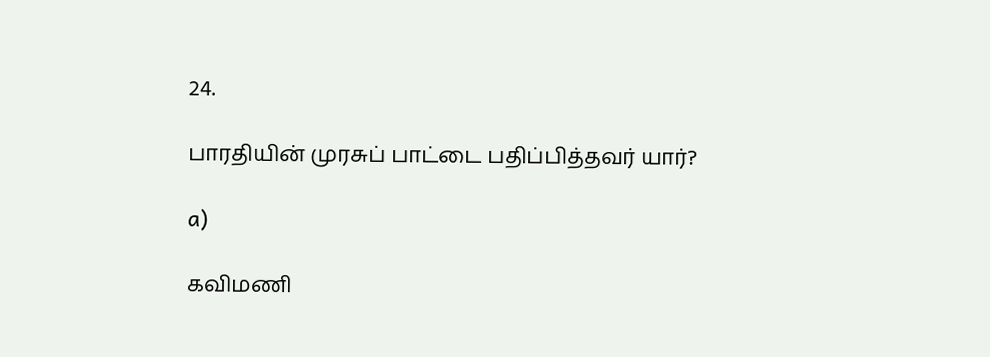24.

பாரதியின் முரசுப் பாட்டை பதிப்பித்தவர் யார்?

a)

கவிமணி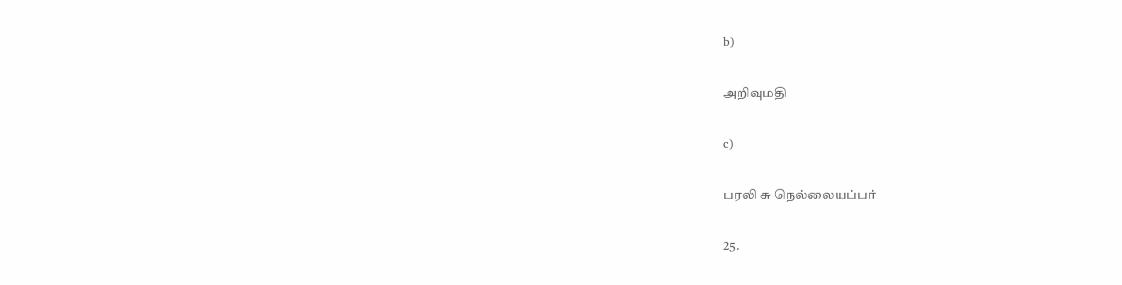b)

அறிவுமதி

c)

பரலி சு நெல்லையப்பர்

25.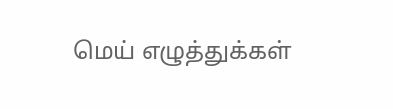மெய் எழுத்துக்கள்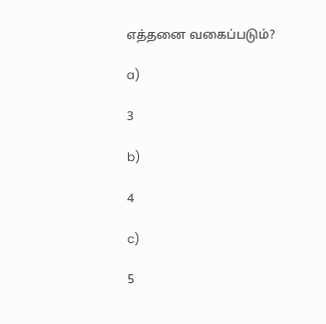எத்தனை வகைப்படும்?

a)

3

b)

4

c)

5